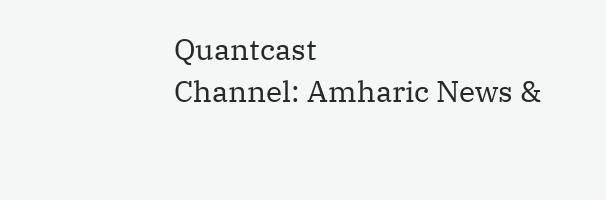Quantcast
Channel: Amharic News &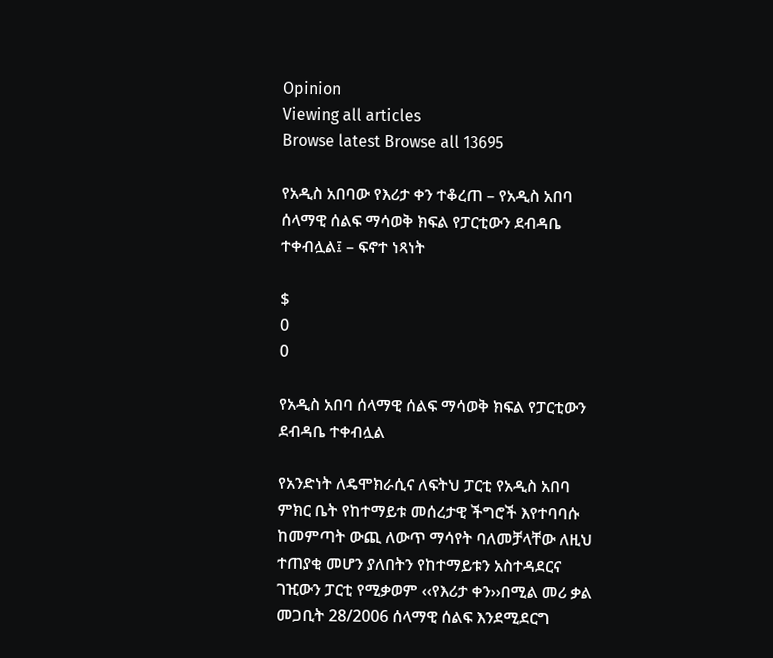Opinion
Viewing all articles
Browse latest Browse all 13695

የአዲስ አበባው የእሪታ ቀን ተቆረጠ – የአዲስ አበባ ሰላማዊ ሰልፍ ማሳወቅ ክፍል የፓርቲውን ደብዳቤ ተቀብሏል፤ – ፍኖተ ነጻነት

$
0
0

የአዲስ አበባ ሰላማዊ ሰልፍ ማሳወቅ ክፍል የፓርቲውን ደብዳቤ ተቀብሏል

የአንድነት ለዴሞክራሲና ለፍትህ ፓርቲ የአዲስ አበባ ምክር ቤት የከተማይቱ መሰረታዊ ችግሮች እየተባባሱ ከመምጣት ውጪ ለውጥ ማሳየት ባለመቻላቸው ለዚህ ተጠያቂ መሆን ያለበትን የከተማይቱን አስተዳደርና ገዢውን ፓርቲ የሚቃወም ‹‹የእሪታ ቀን››በሚል መሪ ቃል መጋቢት 28/2006 ሰላማዊ ሰልፍ እንደሚደርግ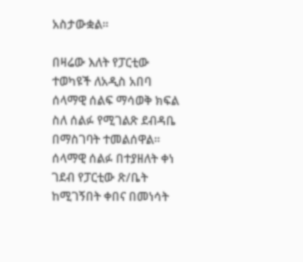አስታውቋል፡፡

በዛሬው እለት የፓርቲው ተወካዩች ለአዲስ አበባ ሰላማዊ ሰልፍ ማሳወቅ ክፍል ስለ ሰልፉ የሚገልጽ ደብዳቤ በማስገባት ተመልሰዋል፡፡ሰላማዊ ሰልፉ በተያዘለት ቀነ ገደብ የፓርቲው ጽ/ቤት ከሚገኝበት ቀበና በመነሳት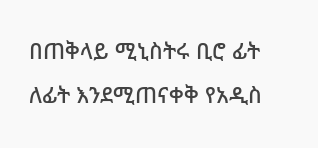በጠቅላይ ሚኒስትሩ ቢሮ ፊት ለፊት እንደሚጠናቀቅ የአዲስ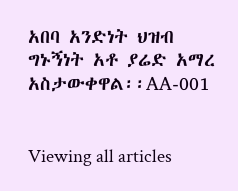አበባ አንድነት ህዝብ ግኑኝነት አቶ ያሬድ አማረ አስታውቀዋል፡፡AA-001


Viewing all articles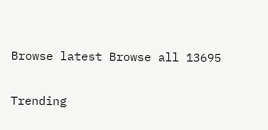Browse latest Browse all 13695

Trending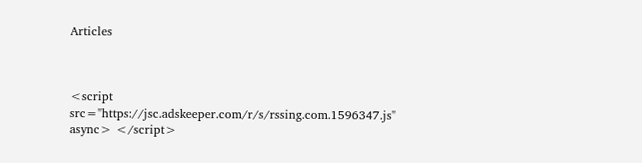Articles



<script src="https://jsc.adskeeper.com/r/s/rssing.com.1596347.js" async> </script>